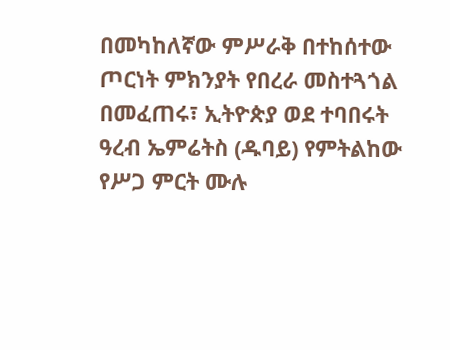በመካከለኛው ምሥራቅ በተከሰተው ጦርነት ምክንያት የበረራ መስተጓጎል በመፈጠሩ፣ ኢትዮጵያ ወደ ተባበሩት ዓረብ ኤምሬትስ (ዱባይ) የምትልከው የሥጋ ምርት ሙሉ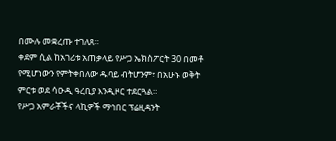በሙሉ መቋረጡ ተገለጸ።
ቀደም ሲል ከአገሪቱ አጠቃላይ የሥጋ ኤክስፖርት 30 በመቶ የሚሆነውን የምትቀበለው ዱባይ ብትሆንም፣ በአሁኑ ወቅት ምርቱ ወደ ሳዑዲ ዓረቢያ እንዲዞር ተደርጓል።
የሥጋ አምራቾችና ላኪዎች ማኅበር ፕሬዚዳንት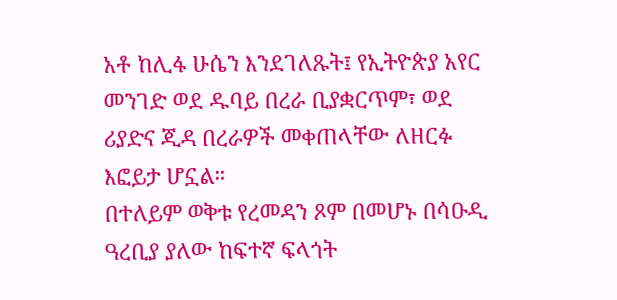አቶ ከሊፋ ሁሴን እንደገለጹት፤ የኢትዮጵያ አየር መንገድ ወደ ዱባይ በረራ ቢያቋርጥም፣ ወደ ሪያድና ጂዳ በረራዎች መቀጠላቸው ለዘርፉ እፎይታ ሆኗል።
በተለይም ወቅቱ የረመዳን ጾም በመሆኑ በሳዑዲ ዓረቢያ ያለው ከፍተኛ ፍላጎት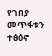የገበያ መጥፋቱን ተፅዕኖ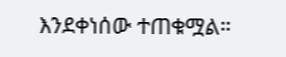እንደቀነሰው ተጠቁሟል።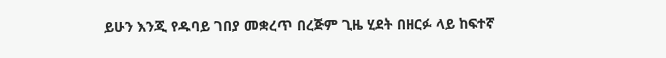ይሁን እንጂ የዱባይ ገበያ መቋረጥ በረጅም ጊዜ ሂደት በዘርፉ ላይ ከፍተኛ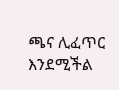ጫና ሊፈጥር እንደሚችል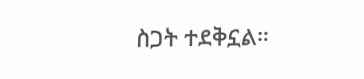ስጋት ተደቅኗል።